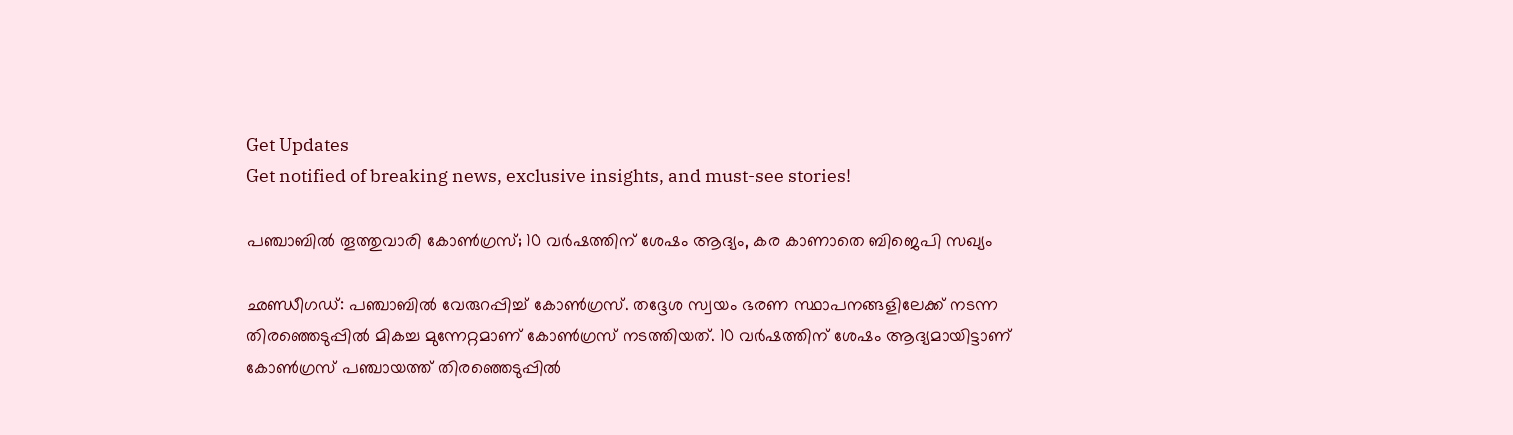Get Updates
Get notified of breaking news, exclusive insights, and must-see stories!

പഞ്ചാബില്‍ തൂത്തുവാരി കോണ്‍ഗ്രസ്; 10 വര്‍ഷത്തിന് ശേഷം ആദ്യം, കര കാണാതെ ബിജെപി സഖ്യം

ഛണ്ഡീഗഡ്: പഞ്ചാബില്‍ വേരുറപ്പിച്ച് കോണ്‍ഗ്രസ്. തദ്ദേശ സ്വയം ഭരണ സ്ഥാപനങ്ങളിലേക്ക് നടന്ന തിരഞ്ഞെടുപ്പില്‍ മികച്ച മുന്നേറ്റമാണ് കോണ്‍ഗ്രസ് നടത്തിയത്. 10 വര്‍ഷത്തിന് ശേഷം ആദ്യമായിട്ടാണ് കോണ്‍ഗ്രസ് പഞ്ചായത്ത് തിരഞ്ഞെടുപ്പില്‍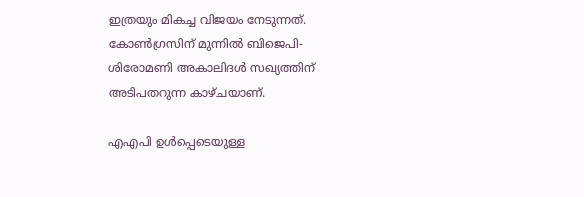ഇത്രയും മികച്ച വിജയം നേടുന്നത്. കോണ്‍ഗ്രസിന് മുന്നില്‍ ബിജെപി-ശിരോമണി അകാലിദള്‍ സഖ്യത്തിന് അടിപതറുന്ന കാഴ്ചയാണ്.

എഎപി ഉള്‍പ്പെടെയുള്ള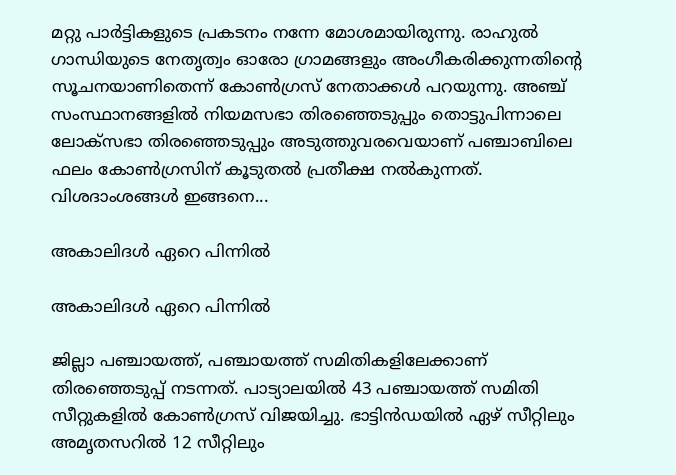മറ്റു പാര്‍ട്ടികളുടെ പ്രകടനം നന്നേ മോശമായിരുന്നു. രാഹുല്‍ ഗാന്ധിയുടെ നേതൃത്വം ഓരോ ഗ്രാമങ്ങളും അംഗീകരിക്കുന്നതിന്റെ സൂചനയാണിതെന്ന് കോണ്‍ഗ്രസ് നേതാക്കള്‍ പറയുന്നു. അഞ്ച് സംസ്ഥാനങ്ങളില്‍ നിയമസഭാ തിരഞ്ഞെടുപ്പും തൊട്ടുപിന്നാലെ ലോക്‌സഭാ തിരഞ്ഞെടുപ്പും അടുത്തുവരവെയാണ് പഞ്ചാബിലെ ഫലം കോണ്‍ഗ്രസിന് കൂടുതല്‍ പ്രതീക്ഷ നല്‍കുന്നത്. വിശദാംശങ്ങള്‍ ഇങ്ങനെ...

അകാലിദള്‍ ഏറെ പിന്നില്‍

അകാലിദള്‍ ഏറെ പിന്നില്‍

ജില്ലാ പഞ്ചായത്ത്, പഞ്ചായത്ത് സമിതികളിലേക്കാണ് തിരഞ്ഞെടുപ്പ് നടന്നത്. പാട്യാലയില്‍ 43 പഞ്ചായത്ത് സമിതി സീറ്റുകളില്‍ കോണ്‍ഗ്രസ് വിജയിച്ചു. ഭാട്ടിന്‍ഡയില്‍ ഏഴ് സീറ്റിലും അമൃതസറില്‍ 12 സീറ്റിലും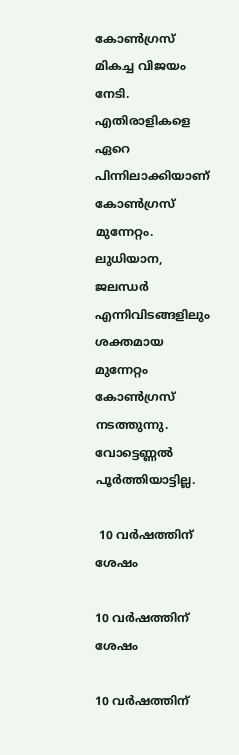കോണ്‍ഗ്രസ് മികച്ച വിജയം നേടി. എതിരാളികളെ ഏറെ പിന്നിലാക്കിയാണ് കോണ്‍ഗ്രസ് മുന്നേറ്റം. ലുധിയാന, ജലന്ധര്‍ എന്നിവിടങ്ങളിലും ശക്തമായ മുന്നേറ്റം കോണ്‍ഗ്രസ് നടത്തുന്നു. വോട്ടെണ്ണല്‍ പൂര്‍ത്തിയാട്ടില്ല.

 10 വര്‍ഷത്തിന് ശേഷം

10 വര്‍ഷത്തിന് ശേഷം

10 വര്‍ഷത്തിന്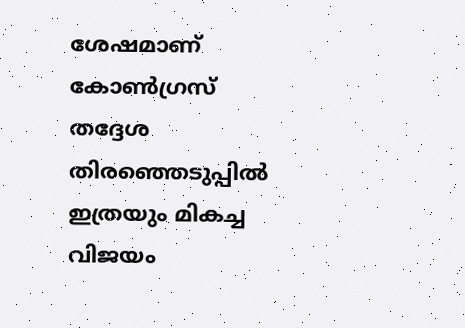ശേഷമാണ് കോണ്‍ഗ്രസ് തദ്ദേശ തിരഞ്ഞെടുപ്പില്‍ ഇത്രയും മികച്ച വിജയം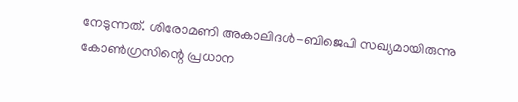നേടുന്നത്. ശിരോമണി അകാലിദള്‍-ബിജെപി സഖ്യമായിരുന്നു കോണ്‍ഗ്രസിന്റെ പ്രധാന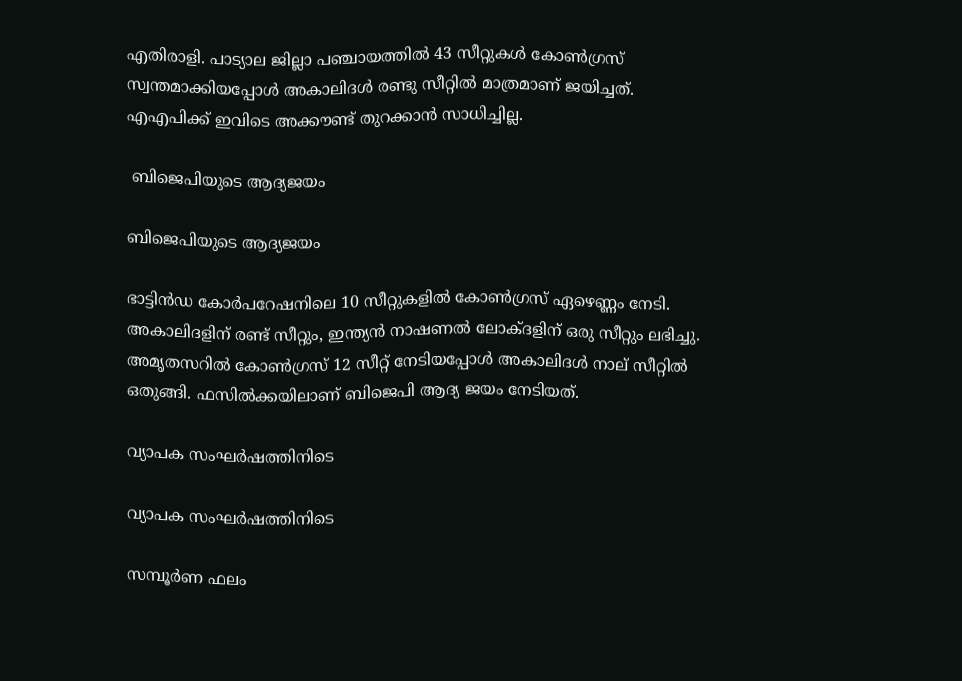എതിരാളി. പാട്യാല ജില്ലാ പഞ്ചായത്തില്‍ 43 സീറ്റുകള്‍ കോണ്‍ഗ്രസ് സ്വന്തമാക്കിയപ്പോള്‍ അകാലിദള്‍ രണ്ടു സീറ്റില്‍ മാത്രമാണ് ജയിച്ചത്. എഎപിക്ക് ഇവിടെ അക്കൗണ്ട് തുറക്കാന്‍ സാധിച്ചില്ല.

 ബിജെപിയുടെ ആദ്യജയം

ബിജെപിയുടെ ആദ്യജയം

ഭാട്ടിന്‍ഡ കോര്‍പറേഷനിലെ 10 സീറ്റുകളില്‍ കോണ്‍ഗ്രസ് ഏഴെണ്ണം നേടി. അകാലിദളിന് രണ്ട് സീറ്റും, ഇന്ത്യന്‍ നാഷണല്‍ ലോക്ദളിന് ഒരു സീറ്റും ലഭിച്ചു. അമൃതസറില്‍ കോണ്‍ഗ്രസ് 12 സീറ്റ് നേടിയപ്പോള്‍ അകാലിദള്‍ നാല് സീറ്റില്‍ ഒതുങ്ങി. ഫസില്‍ക്കയിലാണ് ബിജെപി ആദ്യ ജയം നേടിയത്.

വ്യാപക സംഘര്‍ഷത്തിനിടെ

വ്യാപക സംഘര്‍ഷത്തിനിടെ

സമ്പൂര്‍ണ ഫലം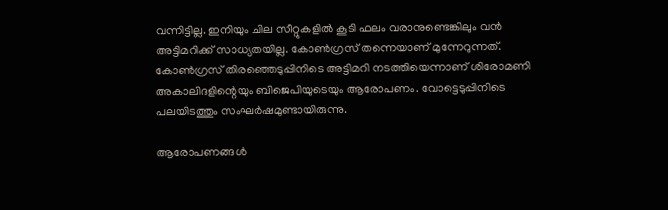വന്നിട്ടില്ല. ഇനിയും ചില സീറ്റുകളില്‍ കൂടി ഫലം വരാനുണ്ടെങ്കിലും വന്‍ അട്ടിമറിക്ക് സാധ്യതയില്ല. കോണ്‍ഗ്രസ് തന്നെയാണ് മുന്നേറുന്നത്. കോണ്‍ഗ്രസ് തിരഞ്ഞെടുപ്പിനിടെ അട്ടിമറി നടത്തിയെന്നാണ് ശിരോമണി അകാലിദളിന്റെയും ബിജെപിയുടെയും ആരോപണം. വോട്ടെടുപ്പിനിടെ പലയിടത്തും സംഘര്‍ഷമുണ്ടായിരുന്നു.

ആരോപണങ്ങള്‍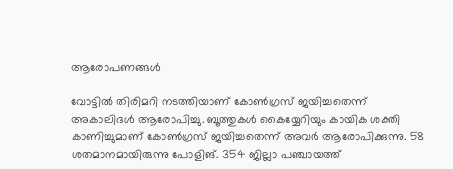ആരോപണങ്ങള്‍

വോട്ടില്‍ തിരിമറി നടത്തിയാണ് കോണ്‍ഗ്രസ് ജയിച്ചതെന്ന് അകാലിദള്‍ ആരോപിച്ചു. ബൂത്തുകള്‍ കൈയ്യേറിയും കായിക ശക്തി കാണിച്ചുമാണ് കോണ്‍ഗ്രസ് ജയിച്ചതെന്ന് അവര്‍ ആരോപിക്കുന്നു. 58 ശതമാനമായിരുന്നു പോളിങ്. 354 ജില്ലാ പഞ്ചായത്ത്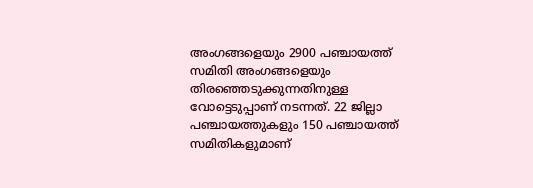അംഗങ്ങളെയും 2900 പഞ്ചായത്ത് സമിതി അംഗങ്ങളെയും തിരഞ്ഞെടുക്കുന്നതിനുള്ള വോട്ടെടുപ്പാണ് നടന്നത്. 22 ജില്ലാ പഞ്ചായത്തുകളും 150 പഞ്ചായത്ത് സമിതികളുമാണ്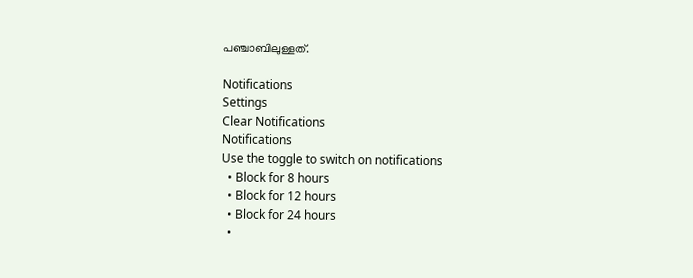പഞ്ചാബിലുള്ളത്.

Notifications
Settings
Clear Notifications
Notifications
Use the toggle to switch on notifications
  • Block for 8 hours
  • Block for 12 hours
  • Block for 24 hours
  •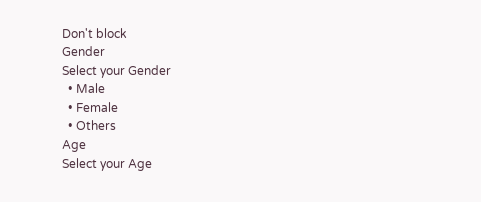Don't block
Gender
Select your Gender
  • Male
  • Female
  • Others
Age
Select your Age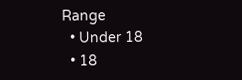Range
  • Under 18
  • 18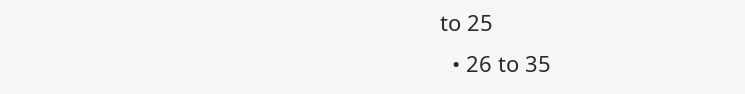to 25
  • 26 to 35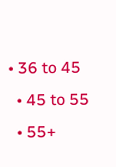• 36 to 45
  • 45 to 55
  • 55+